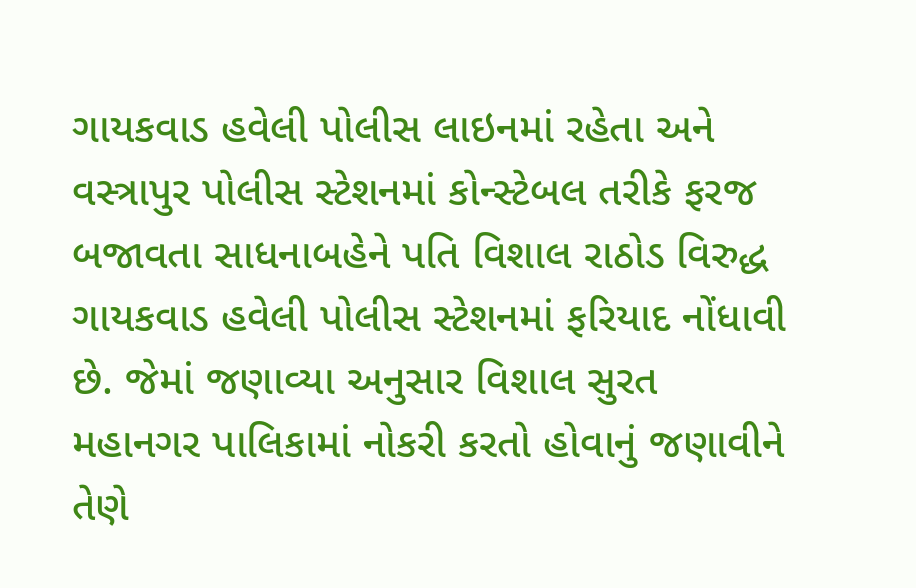ગાયકવાડ હવેલી પોલીસ લાઇનમાં રહેતા અને વસ્ત્રાપુર પોલીસ સ્ટેશનમાં કોન્સ્ટેબલ તરીકે ફરજ બજાવતા સાધનાબહેને પતિ વિશાલ રાઠોડ વિરુદ્ધ ગાયકવાડ હવેલી પોલીસ સ્ટેશનમાં ફરિયાદ નોંધાવી છે. જેમાં જણાવ્યા અનુસાર વિશાલ સુરત મહાનગર પાલિકામાં નોકરી કરતો હોવાનું જણાવીને તેણે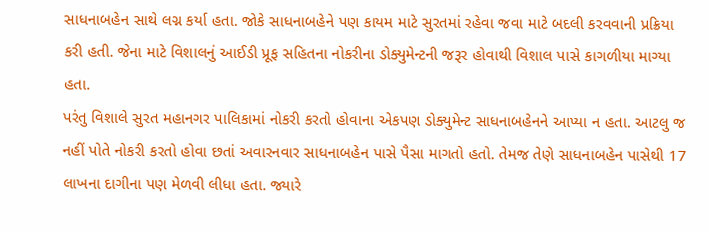સાધનાબહેન સાથે લગ્ન કર્યા હતા. જોકે સાધનાબહેને પણ કાયમ માટે સુરતમાં રહેવા જવા માટે બદલી કરવવાની પ્રક્રિયા કરી હતી. જેના માટે વિશાલનું આઈડી પ્રૂફ સહિતના નોકરીના ડોક્યુમેન્ટની જરૂર હોવાથી વિશાલ પાસે કાગળીયા માગ્યા હતા.
પરંતુ વિશાલે સુરત મહાનગર પાલિકામાં નોકરી કરતો હોવાના એકપણ ડોક્યુમેન્ટ સાધનાબહેનને આપ્યા ન હતા. આટલુ જ નહીં પોતે નોકરી કરતો હોવા છતાં અવારનવાર સાધનાબહેન પાસે પૈસા માગતો હતો. તેમજ તેણે સાધનાબહેન પાસેથી 17 લાખના દાગીના પણ મેળવી લીધા હતા. જ્યારે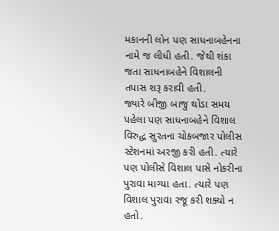મકાનની લોન પણ સાધનાબહેનના નામે જ લીધી હતી. જેથી શંકા જતા સાધનાબહેને વિશાલની તપાસ શરૂ કરાવી હતી.
જ્યારે બીજી બાજુ થોડા સમય પહેલા પણ સાધનાબહેને વિશાલ વિરુદ્ધ સુરતના ચોકબજાર પોલીસ સ્ટેશનમાં અરજી કરી હતી. ત્યારે પણ પોલીસે વિશાલ પાસે નોકરીના પુરાવા માગ્યા હતા. ત્યારે પણ વિશાલ પુરાવા રજૂ કરી શક્યો ન હતો.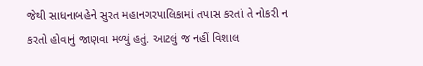જેથી સાધનાબહેને સુરત મહાનગરપાલિકામાં તપાસ કરતાં તે નોકરી ન કરતો હોવાનું જાણવા મળ્યું હતું. આટલું જ નહીં વિશાલ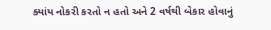ક્યાંય નોકરી કરતો ન હતો અને 2 વર્ષથી બેકાર હોવાનું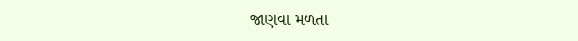જાણવા મળતા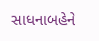સાધનાબહેને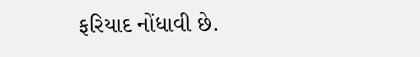ફરિયાદ નોંધાવી છે.